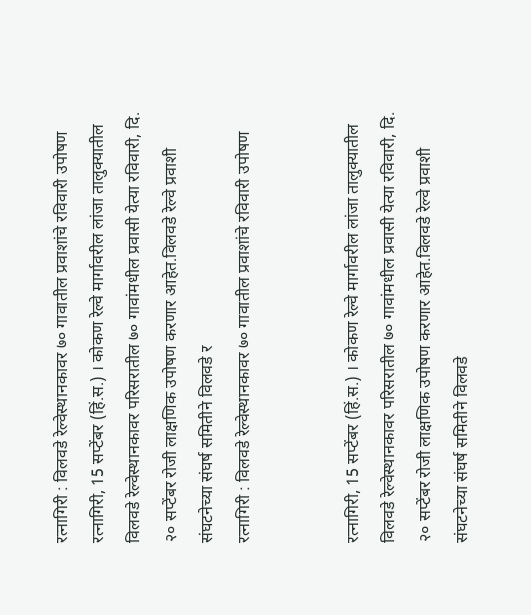रत्नागिरी : विलवडे रेल्वेस्थानकावर ७० गावातील प्रवाशांचे रविवारी उपोषण
रत्नागिरी, 15 सप्टेंबर (हिं.स.) । कोकण रेल्वे मार्गावरील लांजा तालुक्यातील विलवडे रेल्वेस्थानकावर परिसरातील ७० गावांमधील प्रवासी येत्या रविवारी, दि. २० सप्टेंबर रोजी लाक्षणिक उपोषण करणार आहेत.विलवडे रेल्वे प्रवाशी संघटनेच्या संघर्ष समितीने विलवडे र
रत्नागिरी : विलवडे रेल्वेस्थानकावर ७० गावातील प्रवाशांचे रविवारी उपोषण


रत्नागिरी, 15 सप्टेंबर (हिं.स.) । कोकण रेल्वे मार्गावरील लांजा तालुक्यातील विलवडे रेल्वेस्थानकावर परिसरातील ७० गावांमधील प्रवासी येत्या रविवारी, दि. २० सप्टेंबर रोजी लाक्षणिक उपोषण करणार आहेत.विलवडे रेल्वे प्रवाशी संघटनेच्या संघर्ष समितीने विलवडे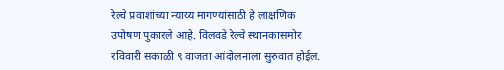रेल्वे प्रवाशांच्या न्याय्य मागण्यांसाठी हे लाक्षणिक उपोषण पुकारले आहे. विलवडे रेल्वे स्थानकासमोर रविवारी सकाळी ९ वाजता आंदोलनाला सुरुवात होईल.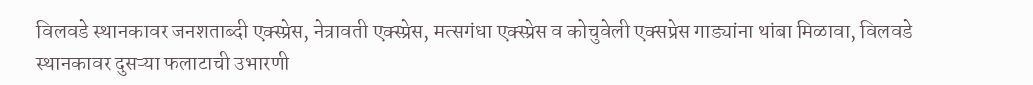विलवडे स्थानकावर जनशताब्दी एक्स्प्रेस, नेत्रावती एक्स्प्रेस, मत्सगंधा एक्स्प्रेस व कोचुवेली एक्सप्रेस गाड्यांना थांबा मिळावा, विलवडे स्थानकावर दुसऱ्या फलाटाची उभारणी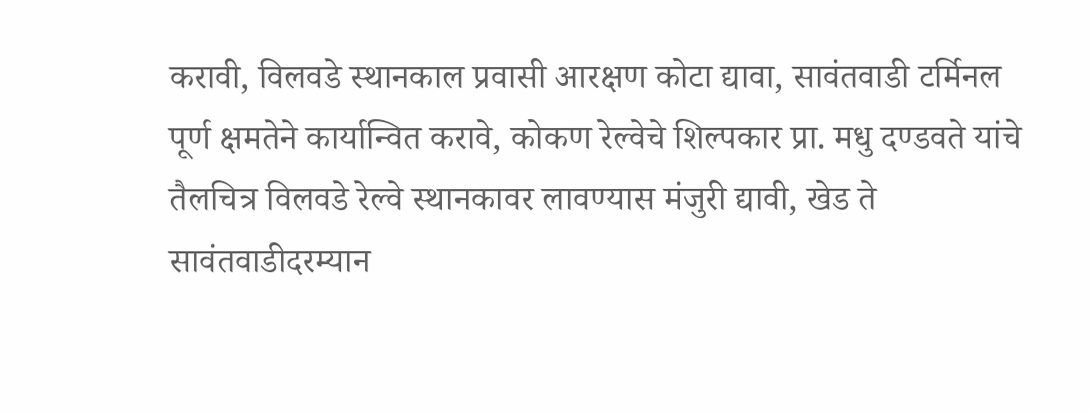करावी, विलवडे स्थानकाल प्रवासी आरक्षण कोटा द्यावा, सावंतवाडी टर्मिनल पूर्ण क्षमतेने कार्यान्वित करावे, कोकण रेल्वेचे शिल्पकार प्रा. मधु दण्डवते यांचे तैलचित्र विलवडे रेल्वे स्थानकावर लावण्यास मंजुरी द्यावी, खेड ते सावंतवाडीदरम्यान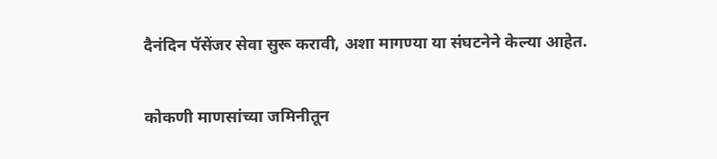दैनंदिन पॅसेंजर सेवा सुरू करावी, अशा मागण्या या संघटनेने केल्या आहेत.

कोकणी माणसांच्या जमिनीतून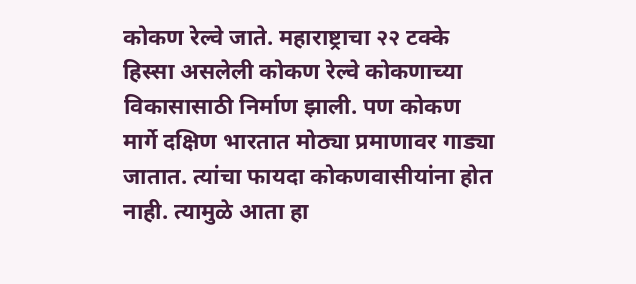कोकण रेल्वे जाते. महाराष्ट्राचा २२ टक्के हिस्सा असलेली कोकण रेल्वे कोकणाच्या विकासासाठी निर्माण झाली. पण कोकण मार्गे दक्षिण भारतात मोठ्या प्रमाणावर गाड्या जातात. त्यांचा फायदा कोकणवासीयांना होत नाही. त्यामुळे आता हा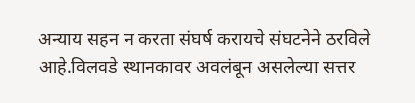अन्याय सहन न करता संघर्ष करायचे संघटनेने ठरविले आहे.विलवडे स्थानकावर अवलंबून असलेल्या सत्तर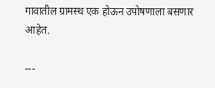गावातील ग्रामस्थ एक होऊन उपोषणाला बसणार आहेत.

---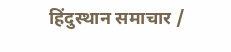हिंदुस्थान समाचार /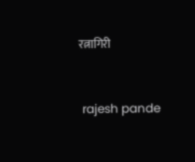रत्नागिरी


 rajesh pande